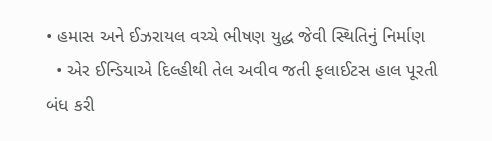• હમાસ અને ઈઝરાયલ વચ્ચે ભીષણ યુદ્ધ જેવી સ્થિતિનું નિર્માણ
  • એર ઈન્ડિયાએ દિલ્હીથી તેલ અવીવ જતી ફલાઈટસ હાલ પૂરતી બંધ કરી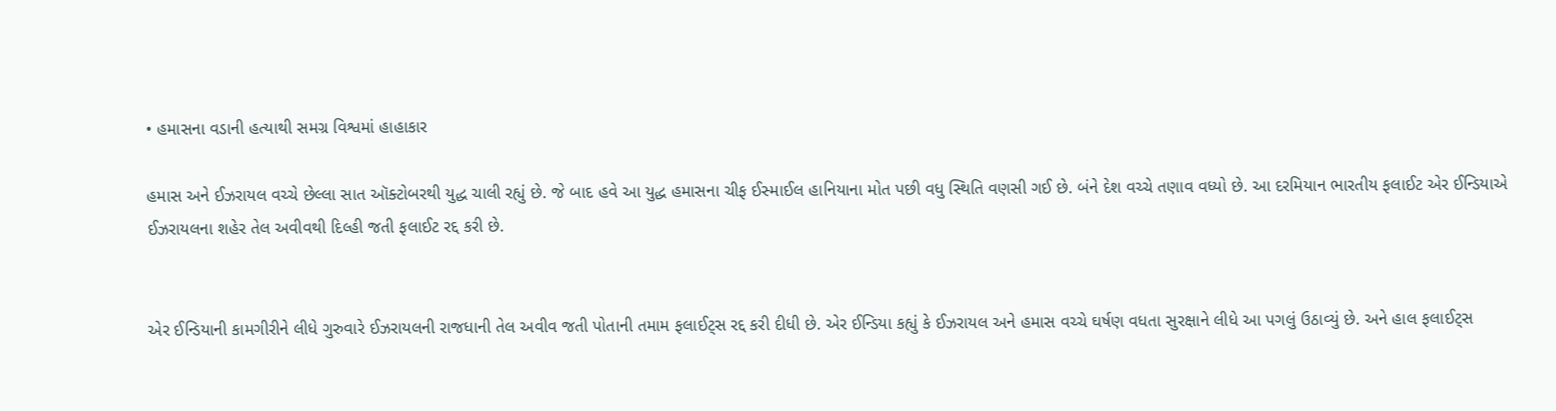• હમાસના વડાની હત્યાથી સમગ્ર વિશ્વમાં હાહાકાર

હમાસ અને ઈઝરાયલ વચ્ચે છેલ્લા સાત ઑક્ટોબરથી યુદ્ધ ચાલી રહ્યું છે. જે બાદ હવે આ યુદ્ધ હમાસના ચીફ ઈસ્માઈલ હાનિયાના મોત પછી વધુ સ્થિતિ વણસી ગઈ છે. બંને દેશ વચ્ચે તણાવ વધ્યો છે. આ દરમિયાન ભારતીય ફલાઈટ એર ઈન્ડિયાએ ઈઝરાયલના શહેર તેલ અવીવથી દિલ્હી જતી ફલાઈટ રદ્દ કરી છે.


એર ઈન્ડિયાની કામગીરીને લીધે ગુરુવારે ઈઝરાયલની રાજધાની તેલ અવીવ જતી પોતાની તમામ ફલાઈટ્સ રદ્દ કરી દીધી છે. એર ઈન્ડિયા કહ્યું કે ઈઝરાયલ અને હમાસ વચ્ચે ઘર્ષણ વધતા સુરક્ષાને લીધે આ પગલું ઉઠાવ્યું છે. અને હાલ ફલાઈટ્સ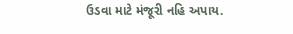ઉડવા માટે મંજૂરી નહિ અપાય.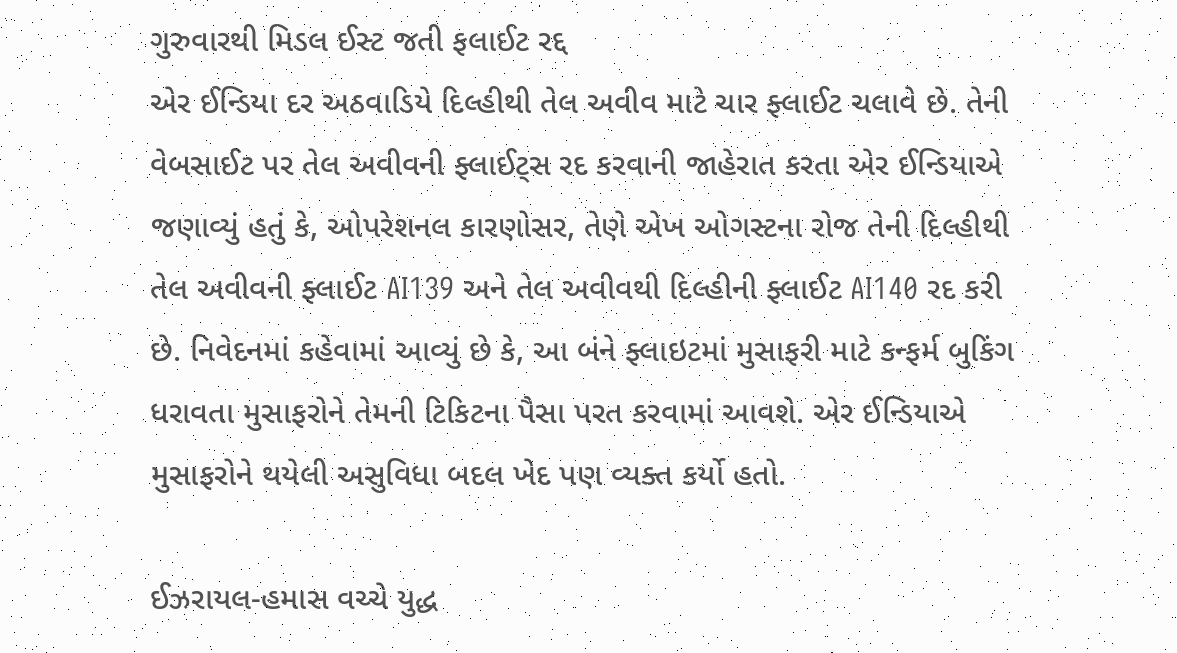ગુરુવારથી મિડલ ઈસ્ટ જતી ફલાઈટ રદ્દ
એર ઈન્ડિયા દર અઠવાડિયે દિલ્હીથી તેલ અવીવ માટે ચાર ફ્લાઈટ ચલાવે છે. તેની વેબસાઈટ પર તેલ અવીવની ફ્લાઈટ્સ રદ કરવાની જાહેરાત કરતા એર ઈન્ડિયાએ જણાવ્યું હતું કે, ઓપરેશનલ કારણોસર, તેણે એખ ઓગસ્ટના રોજ તેની દિલ્હીથી તેલ અવીવની ફ્લાઈટ AI139 અને તેલ અવીવથી દિલ્હીની ફ્લાઈટ AI140 રદ કરી છે. નિવેદનમાં કહેવામાં આવ્યું છે કે, આ બંને ફ્લાઇટમાં મુસાફરી માટે કન્ફર્મ બુકિંગ ધરાવતા મુસાફરોને તેમની ટિકિટના પૈસા પરત કરવામાં આવશે. એર ઈન્ડિયાએ મુસાફરોને થયેલી અસુવિધા બદલ ખેદ પણ વ્યક્ત કર્યો હતો.

ઈઝરાયલ-હમાસ વચ્ચે યુદ્ધ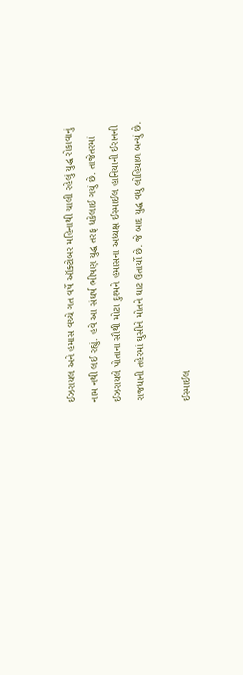ઈઝરાયલ અને હમાસ વચ્ચે ગત વર્ષે ઑક્ટોબર મહિનાથી ચાલી રહેલું યુદ્ધ રોકાવાનું નામ નથી લઈ રહ્યું. હવે આ સંઘર્ષ ભીષણ યુદ્ધ તરફ ધકેલાઈ ગયું છે. તાજેતરમાં ઈઝરાયલે પોતાના સૌથી મોટા દુશ્મને હમાસના અધ્યક્ષ ઈસ્માઈલ હાનિયાની ઈરાનની રાજધાની તહેરમાં ઘુસીને મોતને ઘાટ ઉતાર્યો છે. જે બાદ યુદ્ધ વધુ લોહિયાળ બન્યું છે.

ઈસ્માઈલ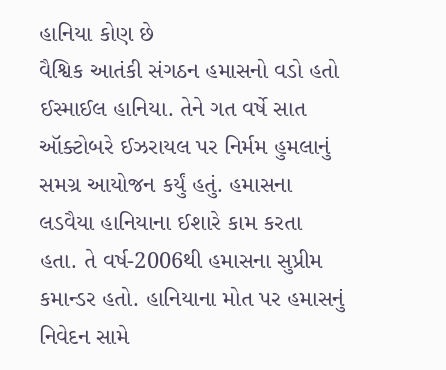હાનિયા કોણ છે
વૈશ્વિક આતંકી સંગઠન હમાસનો વડો હતો ઈસ્માઈલ હાનિયા. તેને ગત વર્ષે સાત ઑક્ટોબરે ઈઝરાયલ પર નિર્મમ હુમલાનું સમગ્ર આયોજન કર્યું હતું. હમાસના લડવૈયા હાનિયાના ઈશારે કામ કરતા હતા. તે વર્ષ-2006થી હમાસના સુપ્રીમ કમાન્ડર હતો. હાનિયાના મોત પર હમાસનું નિવેદન સામે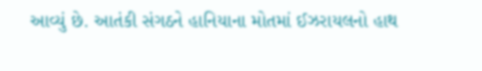આવ્યું છે. આતંકી સંગઠને હાનિયાના મોતમાં ઈઝરાયલનો હાથ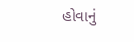હોવાનું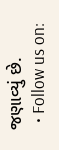જણાવ્યું છે.
  • Follow us on: